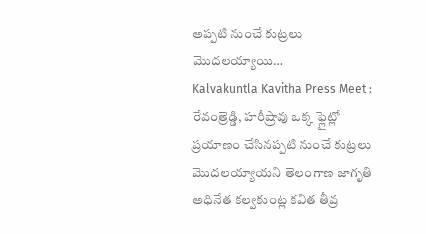అప్పటి నుంచే కుట్రలు మొదలయ్యాయి…
Kalvakuntla Kavitha Press Meet : రేవంత్రెడ్డి, హరీష్రావు ఒక్క ఫ్లైట్లో ప్రయాణం చేసినప్పటి నుంచే కుట్రలు మొదలయ్యాయని తెలంగాణ జాగృతి అధినేత కల్వకుంట్ల కవిత తీవ్ర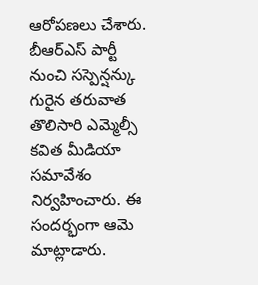ఆరోపణలు చేశారు. బీఆర్ఎస్ పార్టీ నుంచి సస్పెన్షన్కు గురైన తరువాత తొలిసారి ఎమ్మెల్సీ కవిత మీడియా సమావేశం నిర్వహించారు. ఈ సందర్భంగా ఆమె మాట్లాడారు.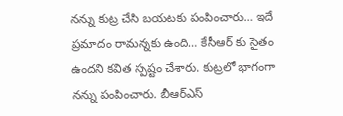నన్ను కుట్ర చేసి బయటకు పంపించారు… ఇదే ప్రమాదం రామన్నకు ఉంది… కేసీఆర్ కు సైతం ఉందని కవిత స్పష్టం చేశారు. కుట్రలో భాగంగా నన్ను పంపించారు. బీఆర్ఎస్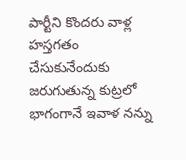పార్టీని కొందరు వాళ్ల హస్తగతం చేసుకునేందుకు జరుగుతున్న కుట్రలో భాగంగానే ఇవాళ నన్ను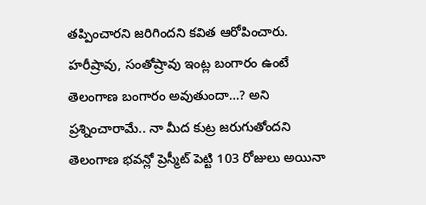తప్పించారని జరిగిందని కవిత ఆరోపించారు. హరీష్రావు, సంతోష్రావు ఇంట్ల బంగారం ఉంటే తెలంగాణ బంగారం అవుతుందా…? అని ప్రశ్నించారామే.. నా మీద కుట్ర జరుగుతోందని తెలంగాణ భవన్లో ప్రెస్మీట్ పెట్టి 103 రోజులు అయినా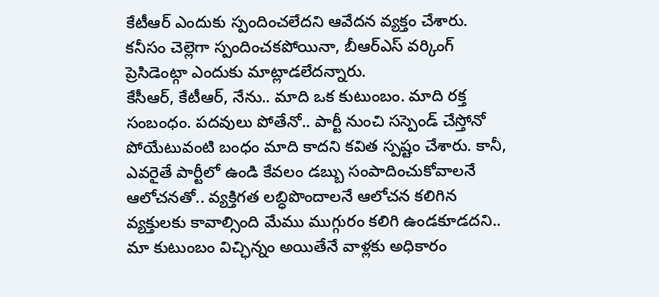కేటీఆర్ ఎందుకు స్పందించలేదని ఆవేదన వ్యక్తం చేశారు. కనీసం చెల్లెగా స్పందించకపోయినా, బీఆర్ఎస్ వర్కింగ్ ప్రెసిడెంట్గా ఎందుకు మాట్లాడలేదన్నారు.
కేసీఆర్, కేటీఆర్, నేను.. మాది ఒక కుటుంబం. మాది రక్త సంబంధం. పదవులు పోతేనో.. పార్టీ నుంచి సస్పెండ్ చేస్తోనో పోయేటువంటి బంధం మాది కాదని కవిత స్పష్టం చేశారు. కానీ, ఎవరైతే పార్టీలో ఉండి కేవలం డబ్బు సంపాదించుకోవాలనే ఆలోచనతో.. వ్యక్తిగత లబ్ధిపొందాలనే ఆలోచన కలిగిన వ్యక్తులకు కావాల్సింది మేము ముగ్గురం కలిగి ఉండకూడదని.. మా కుటుంబం విచ్ఛిన్నం అయితేనే వాళ్లకు అధికారం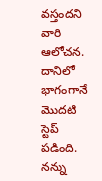వస్తందని వారి ఆలోచన. దానిలో భాగంగానే మొదటి స్టెప్ పడింది. నన్ను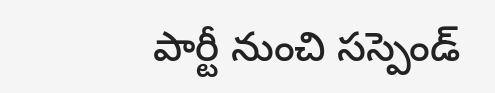పార్టీ నుంచి సస్పెండ్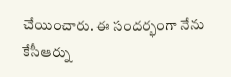చేయించారు. ఈ సందర్భంగా నేను కేసీఆర్ను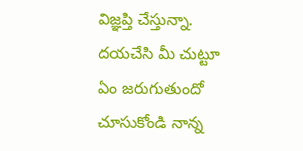విజ్ఞప్తి చేస్తున్నా. దయచేసి మీ చుట్టూ ఏం జరుగుతుందో చూసుకోండి నాన్న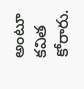అంటూ కవిత కోరారు.